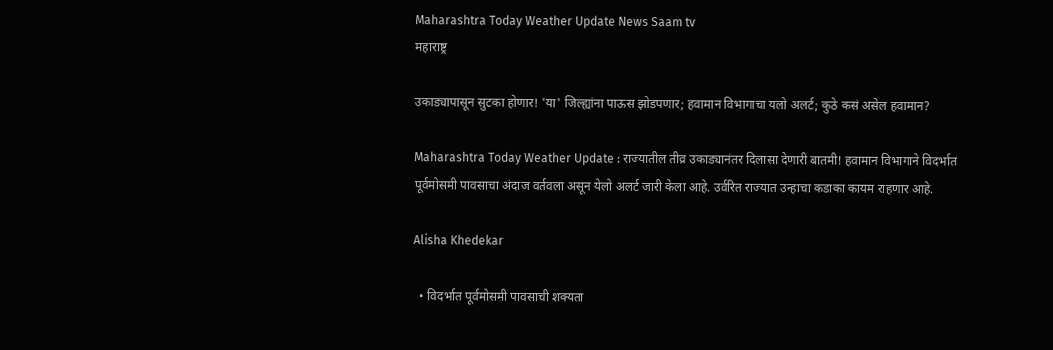Maharashtra Today Weather Update News Saam tv
महाराष्ट्र

उकाड्यापासून सुटका होणार! 'या' जिल्ह्यांना पाऊस झोडपणार; हवामान विभागाचा यलो अलर्ट; कुठे कसं असेल हवामान?

Maharashtra Today Weather Update : राज्यातील तीव्र उकाड्यानंतर दिलासा देणारी बातमी! हवामान विभागाने विदर्भात पूर्वमोसमी पावसाचा अंदाज वर्तवला असून येलो अलर्ट जारी केला आहे. उर्वरित राज्यात उन्हाचा कडाका कायम राहणार आहे.

Alisha Khedekar

  • विदर्भात पूर्वमोसमी पावसाची शक्यता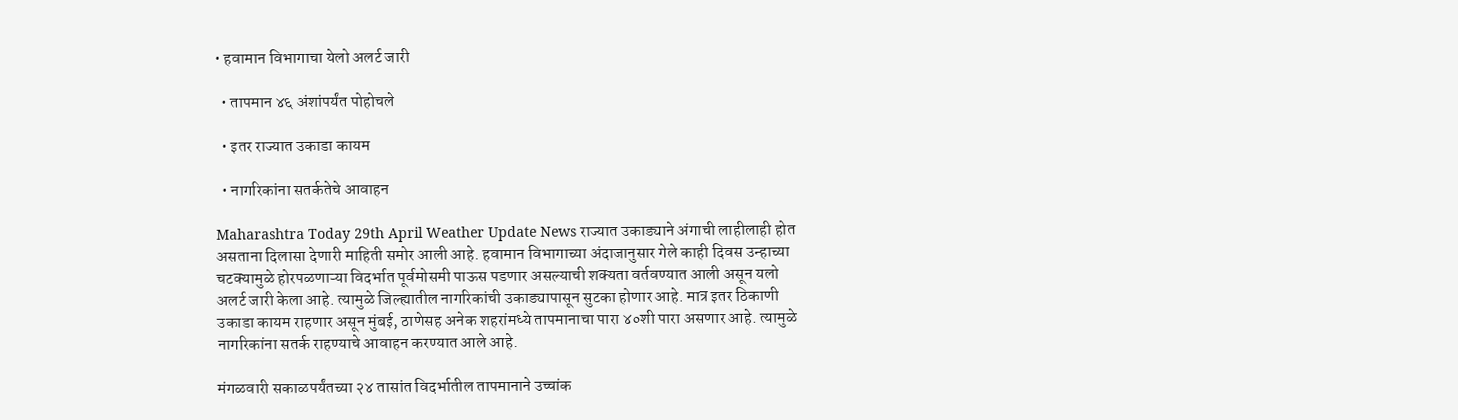• हवामान विभागाचा येलो अलर्ट जारी

  • तापमान ४६ अंशांपर्यंत पोहोचले

  • इतर राज्यात उकाडा कायम

  • नागरिकांना सतर्कतेचे आवाहन

Maharashtra Today 29th April Weather Update News राज्यात उकाड्याने अंगाची लाहीलाही होत असताना दिलासा देणारी माहिती समोर आली आहे. हवामान विभागाच्या अंदाजानुसार गेले काही दिवस उन्हाच्या चटक्यामुळे होरपळणाऱ्या विदर्भात पूर्वमोसमी पाऊस पडणार असल्याची शक्यता वर्तवण्यात आली असून यलो अलर्ट जारी केला आहे. त्यामुळे जिल्ह्यातील नागरिकांची उकाड्यापासून सुटका होणार आहे. मात्र इतर ठिकाणी उकाडा कायम राहणार असून मुंबई, ठाणेसह अनेक शहरांमध्ये तापमानाचा पारा ४०शी पारा असणार आहे. त्यामुळे नागरिकांना सतर्क राहण्याचे आवाहन करण्यात आले आहे.

मंगळवारी सकाळपर्यंतच्या २४ तासांत विदर्भातील तापमानाने उच्चांक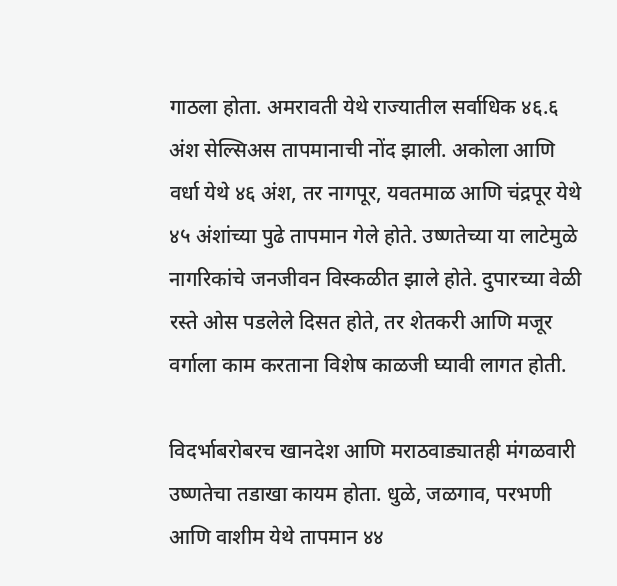गाठला होता. अमरावती येथे राज्यातील सर्वाधिक ४६.६ अंश सेल्सिअस तापमानाची नोंद झाली. अकोला आणि वर्धा येथे ४६ अंश, तर नागपूर, यवतमाळ आणि चंद्रपूर येथे ४५ अंशांच्या पुढे तापमान गेले होते. उष्णतेच्या या लाटेमुळे नागरिकांचे जनजीवन विस्कळीत झाले होते. दुपारच्या वेळी रस्ते ओस पडलेले दिसत होते, तर शेतकरी आणि मजूर वर्गाला काम करताना विशेष काळजी घ्यावी लागत होती.

विदर्भाबरोबरच खानदेश आणि मराठवाड्यातही मंगळवारी उष्णतेचा तडाखा कायम होता. धुळे, जळगाव, परभणी आणि वाशीम येथे तापमान ४४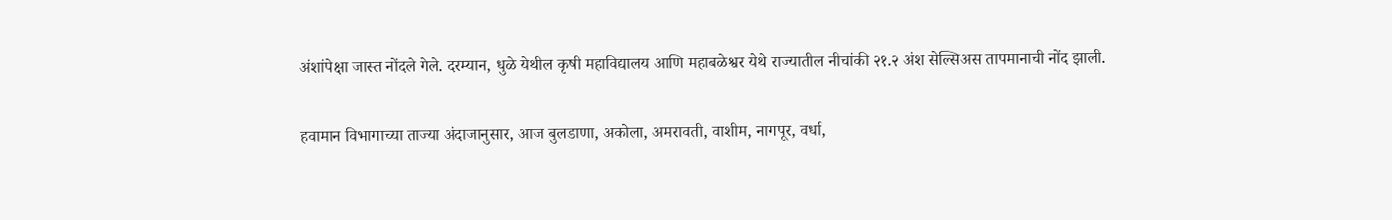अंशांपेक्षा जास्त नोंदले गेले. दरम्यान, धुळे येथील कृषी महाविद्यालय आणि महाबळेश्वर येथे राज्यातील नीचांकी २१.२ अंश सेल्सिअस तापमानाची नोंद झाली.

हवामान विभागाच्या ताज्या अंदाजानुसार, आज बुलडाणा, अकोला, अमरावती, वाशीम, नागपूर, वर्धा,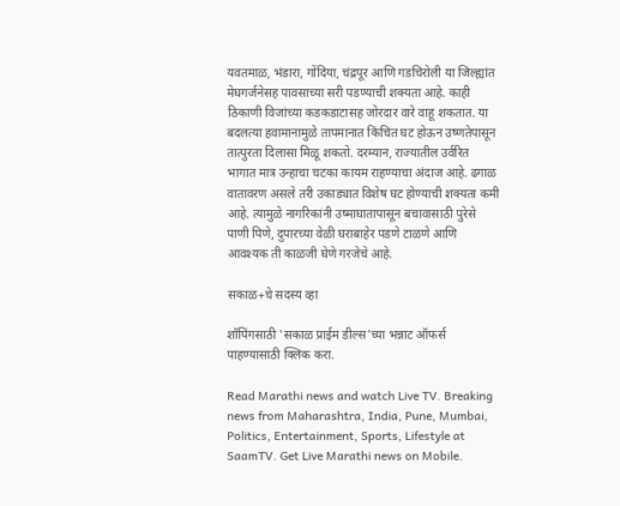यवतमाळ, भंडारा, गोंदिया, चंद्रपूर आणि गडचिरोली या जिल्ह्यांत मेघगर्जनेसह पावसाच्या सरी पडण्याची शक्यता आहे. काही ठिकाणी विजांच्या कडकडाटासह जोरदार वारे वाहू शकतात. या बदलत्या हवामानामुळे तापमानात किंचित घट होऊन उष्णतेपासून तात्पुरता दिलासा मिळू शकतो. दरम्यान, राज्यातील उर्वरित भागात मात्र उन्हाचा चटका कायम राहण्याचा अंदाज आहे. ढगाळ वातावरण असले तरी उकाड्यात विशेष घट होण्याची शक्यता कमी आहे. त्यामुळे नागरिकांनी उष्माघातापासून बचावासाठी पुरेसे पाणी पिणे, दुपारच्या वेळी घराबाहेर पडणे टाळणे आणि आवश्यक ती काळजी घेणे गरजेचे आहे.

सकाळ+चे सदस्य व्हा

शॉपिंगसाठी 'सकाळ प्राईम डील्स'च्या भन्नाट ऑफर्स पाहण्यासाठी क्लिक करा.

Read Marathi news and watch Live TV. Breaking news from Maharashtra, India, Pune, Mumbai, Politics, Entertainment, Sports, Lifestyle at SaamTV. Get Live Marathi news on Mobile.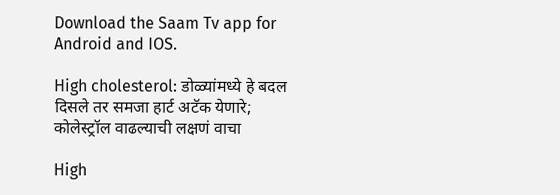Download the Saam Tv app for Android and IOS.

High cholesterol: डोळ्यांमध्ये हे बदल दिसले तर समजा हार्ट अटॅक येणारे; कोलेस्ट्रॉल वाढल्याची लक्षणं वाचा

High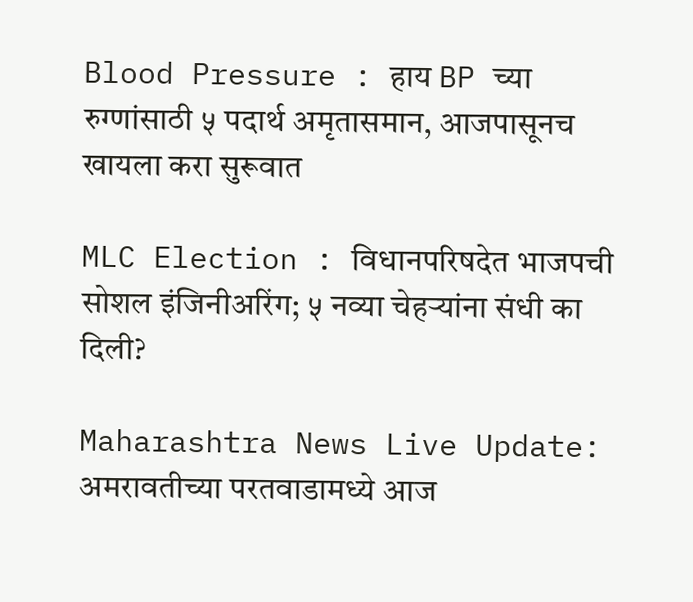Blood Pressure : हाय BP च्या रुग्णांसाठी ५ पदार्थ अमृतासमान, आजपासूनच खायला करा सुरूवात

MLC Election : विधानपरिषदेत भाजपची सोशल इंजिनीअरिंग; ५ नव्या चेहऱ्यांना संधी का दिली?

Maharashtra News Live Update: अमरावतीच्या परतवाडामध्ये आज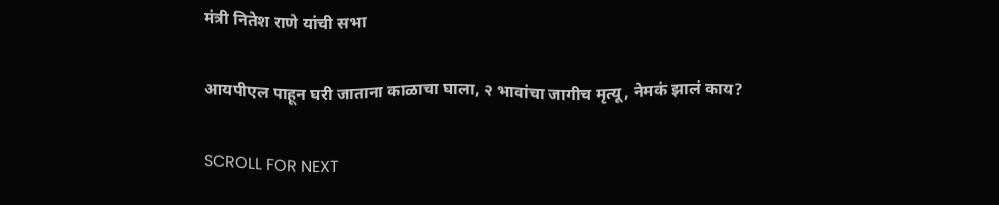मंत्री नितेश राणे यांची सभा

आयपीएल पाहून घरी जाताना काळाचा घाला, २ भावांचा जागीच मृत्यू, नेमकं झालं काय?

SCROLL FOR NEXT